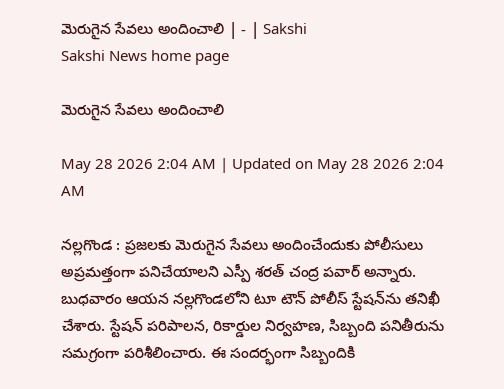మెరుగైన సేవలు అందించాలి | - | Sakshi
Sakshi News home page

మెరుగైన సేవలు అందించాలి

May 28 2026 2:04 AM | Updated on May 28 2026 2:04 AM

నల్లగొండ : ప్రజలకు మెరుగైన సేవలు అందించేందుకు పోలీసులు అప్రమత్తంగా పనిచేయాలని ఎస్పీ శరత్‌ చంద్ర పవార్‌ అన్నారు. బుధవారం ఆయన నల్లగొండలోని టూ టౌన్‌ పోలీస్‌ స్టేషన్‌ను తనిఖీ చేశారు. స్టేషన్‌ పరిపాలన, రికార్డుల నిర్వహణ, సిబ్బంది పనితీరును సమగ్రంగా పరిశీలించారు. ఈ సందర్భంగా సిబ్బందికి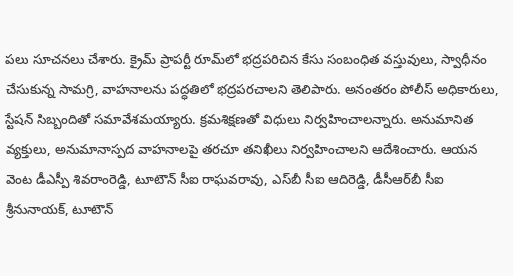పలు సూచనలు చేశారు. క్రైమ్‌ ప్రాపర్టీ రూమ్‌లో భద్రపరిచిన కేసు సంబంధిత వస్తువులు, స్వాధీనం చేసుకున్న సామగ్రి, వాహనాలను పద్ధతిలో భద్రపరచాలని తెలిపారు. అనంతరం పోలీస్‌ అధికారులు, స్టేషన్‌ సిబ్బందితో సమావేశమయ్యారు. క్రమశిక్షణతో విధులు నిర్వహించాలన్నారు. అనుమానిత వ్యక్తులు, అనుమానాస్పద వాహనాలపై తరచూ తనిఖీలు నిర్వహించాలని ఆదేశించారు. ఆయన వెంట డీఎస్పీ శివరాంరెడ్డి, టూటౌన్‌ సీఐ రాఘవరావు, ఎస్‌బీ సీఐ ఆదిరెడ్డి, డీసీఆర్‌బీ సీఐ శ్రీనునాయక్‌, టూటౌన్‌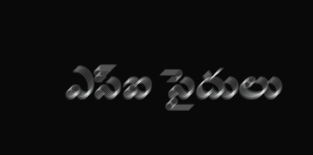ఎస్‌ఐ సైదులు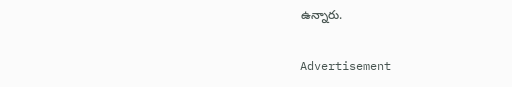ఉన్నారు.

Advertisement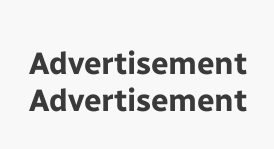Advertisement
Advertisement